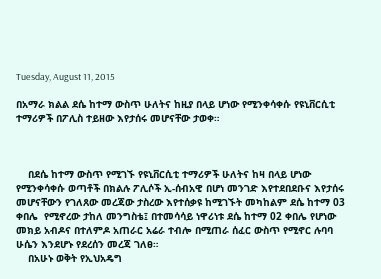Tuesday, August 11, 2015

በአማራ ክልል ደሴ ከተማ ውስጥ ሁለትና ከዚያ በላይ ሆነው የሚንቀሳቀሱ የዩኒቨርሲቲ ተማሪዎች በፖሊስ ተይዘው እየታሰሩ መሆናቸው ታወቀ።



    በደሴ ከተማ ውስጥ የሚገኙ የዩኒቨርሲቲ ተማሪዎች ሁለትና ከዛ በላይ ሆነው የሚንቀሳቀሱ ወጣቶች በክልሉ ፖሊሶች ኢ-ሰብአዊ በሆነ መንገድ እየተደበደቡና እየታሰሩ መሆናቸውን የገለጸው መረጃው ታስረው እየተሰቃዩ ከሚገኙት መካከልም ደሴ ከተማ 03 ቀበሌ  የሚኖረው ታከለ መንግስቴ፤ በተመሳሳይ ነዋሪነቱ ደሴ ከተማ 02 ቀበሌ የሆነው መክይ አብዶና በተለምዶ አጠራር አሬራ ተብሎ በሚጠራ ሰፈር ውስጥ የሚኖር ሉባባ ሁሴን እንደሆኑ የደረሰን መረጃ ገለፀ።
    በአሁኑ ወቅት የኢህአዴግ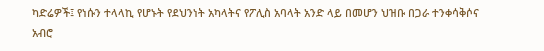ካድሬዎች፤ የነሱን ተላላኪ የሆኑት የደህንነት አካላትና የፖሊስ አባላት አንድ ላይ በመሆን ህዝቡ በጋራ ተንቀሳቅሶና አብሮ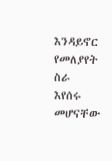እንዳይኖር የመለያየት ስራ እየሰሩ መሆናቸው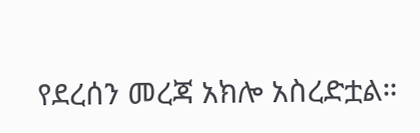የደረሰን መረጃ አክሎ አስረድቷል።